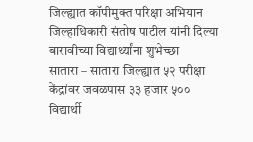जिल्ह्यात कॉपीमुक्त परिक्षा अभियान जिल्हाधिकारी संतोष पाटील यांनी दिल्या बारावीच्या विद्यार्थ्यांना शुभेच्छा
सातारा – सातारा जिल्ह्यात ५२ परीक्षा केंद्रांवर जवळपास ३३ हजार ५०० विद्यार्थी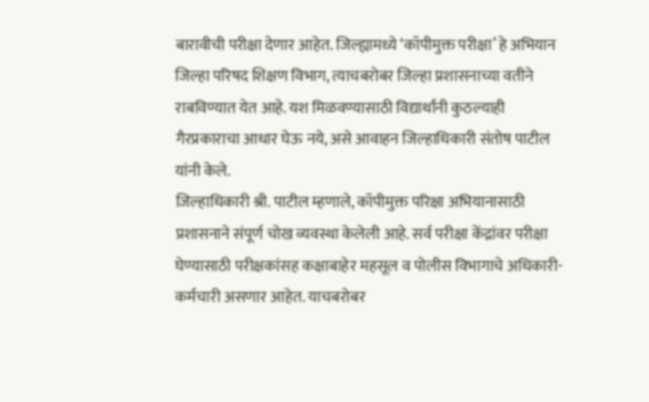बारावीची परीक्षा देणार आहेत. जिल्ह्यामध्ये ‘कॉपीमुक्त परीक्षा’ हे अभियान जिल्हा परिषद शिक्षण विभाग, त्याचबरोबर जिल्हा प्रशासनाच्या वतीने राबविण्यात येत आहे. यश मिळवण्यासाठी विद्यार्थांनी कुठल्याही गैरप्रकाराचा आधार घेऊ नये, असे आवाहन जिल्हाधिकारी संतोष पाटील यांनी केले.
जिल्हाधिकारी श्री. पाटील म्हणाले, कॉपीमुक्त परिक्षा अभियानासाठी प्रशासनाने संपूर्ण चोख व्यवस्था केलेली आहे. सर्व परीक्षा केंद्रांवर परीक्षा घेण्यासाठी परीक्षकांसह कक्षाबाहेर महसूल व पोलीस विभागाचे अधिकारी-कर्मचारी असणार आहेत. याचबरोबर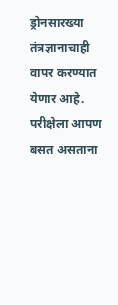ड्रोनसारख्या तंत्रज्ञानाचाही वापर करण्यात येणार आहे. परीक्षेला आपण बसत असताना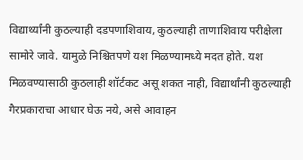विद्यार्थ्यांनी कुठल्याही दडपणाशिवाय, कुठल्याही ताणाशिवाय परीक्षेला सामोरे जावे. यामुळे निश्चितपणे यश मिळण्यामध्ये मदत होते. यश मिळवण्यासाठी कुठलाही शॉर्टकट असू शकत नाही, विद्यार्थांनी कुठल्याही गैरप्रकाराचा आधार घेऊ नये, असे आवाहन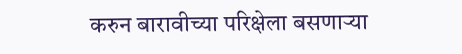करुन बारावीच्या परिक्षेला बसणाऱ्या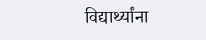विद्यार्थ्यांना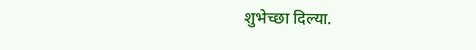शुभेच्छा दिल्या.